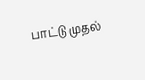பாட்டு முதல்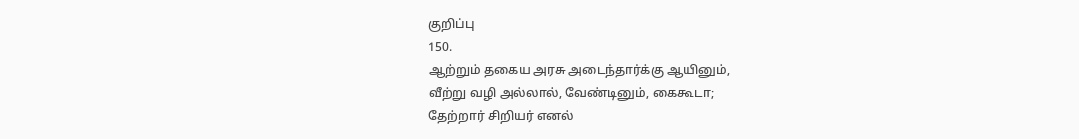குறிப்பு
150.
ஆற்றும் தகைய அரசு அடைந்தார்க்கு ஆயினும்,
வீற்று வழி அல்லால், வேண்டினும், கைகூடா;
தேற்றார் சிறியர் எனல்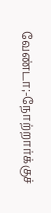வேண்டா;-நோற்றார்க்குச்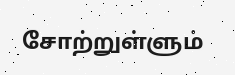சோற்றுள்ளும்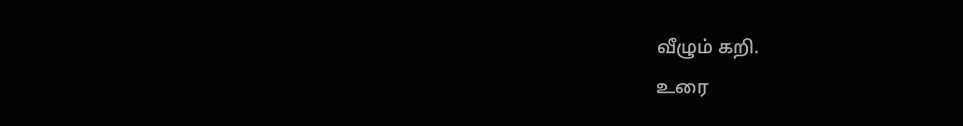வீழும் கறி.
உரை